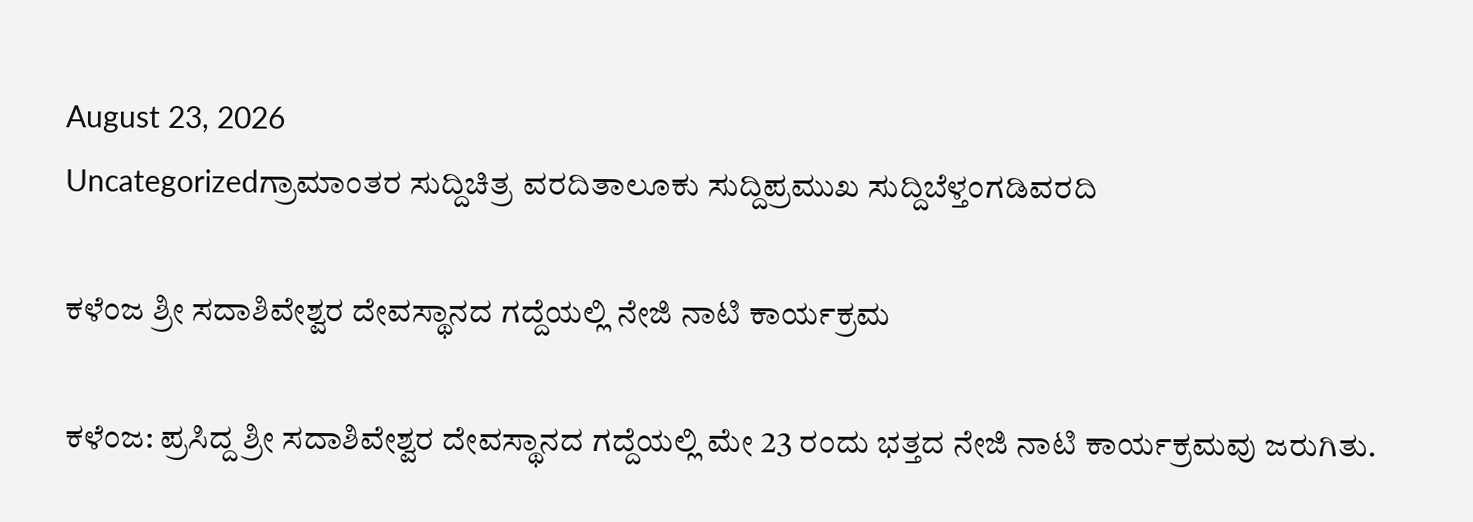August 23, 2026
Uncategorizedಗ್ರಾಮಾಂತರ ಸುದ್ದಿಚಿತ್ರ ವರದಿತಾಲೂಕು ಸುದ್ದಿಪ್ರಮುಖ ಸುದ್ದಿಬೆಳ್ತಂಗಡಿವರದಿ

ಕಳೆಂಜ ಶ್ರೀ ಸದಾಶಿವೇಶ್ವರ ದೇವಸ್ಥಾನದ ಗದ್ದೆಯಲ್ಲಿ ನೇಜಿ ನಾಟಿ ಕಾರ್ಯಕ್ರಮ

ಕಳೆಂಜ: ಪ್ರಸಿದ್ದ ಶ್ರೀ ಸದಾಶಿವೇಶ್ವರ ದೇವಸ್ಥಾನದ ಗದ್ದೆಯಲ್ಲಿ ಮೇ 23 ರಂದು ಭತ್ತದ ನೇಜಿ ನಾಟಿ ಕಾರ್ಯಕ್ರಮವು ಜರುಗಿತು.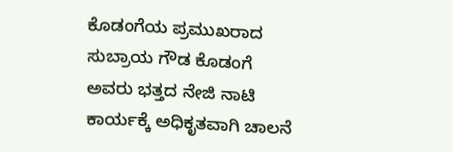ಕೊಡಂಗೆಯ ಪ್ರಮುಖರಾದ ಸುಬ್ರಾಯ ಗೌಡ ಕೊಡಂಗೆ ಅವರು ಭತ್ತದ ನೇಜಿ ನಾಟಿ ಕಾರ್ಯಕ್ಕೆ ಅಧಿಕೃತವಾಗಿ ಚಾಲನೆ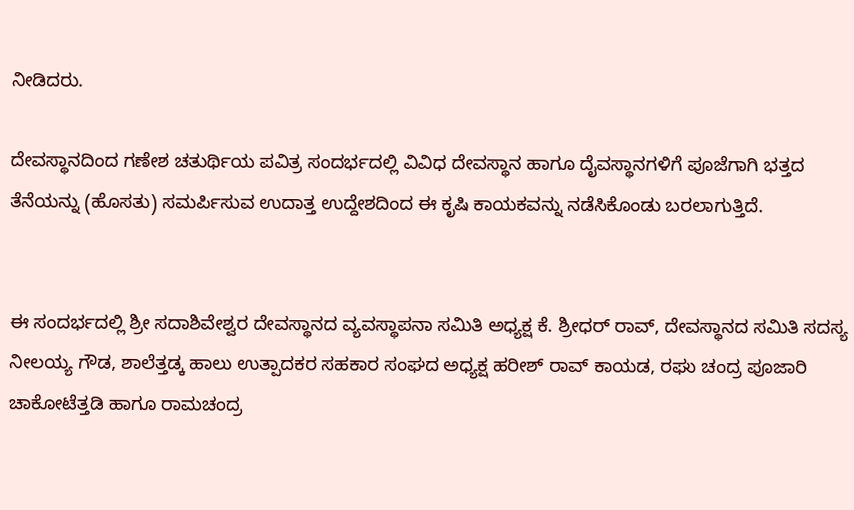ನೀಡಿದರು.

ದೇವಸ್ಥಾನದಿಂದ ಗಣೇಶ ಚತುರ್ಥಿಯ ಪವಿತ್ರ ಸಂದರ್ಭದಲ್ಲಿ ವಿವಿಧ ದೇವಸ್ಥಾನ ಹಾಗೂ ದೈವಸ್ಥಾನಗಳಿಗೆ ಪೂಜೆಗಾಗಿ ಭತ್ತದ ತೆನೆಯನ್ನು (ಹೊಸತು) ಸಮರ್ಪಿಸುವ ಉದಾತ್ತ ಉದ್ದೇಶದಿಂದ ಈ ಕೃಷಿ ಕಾಯಕವನ್ನು ನಡೆಸಿಕೊಂಡು ಬರಲಾಗುತ್ತಿದೆ.


ಈ ಸಂದರ್ಭದಲ್ಲಿ ಶ್ರೀ ಸದಾಶಿವೇಶ್ವರ ದೇವಸ್ಥಾನದ ವ್ಯವಸ್ಥಾಪನಾ ಸಮಿತಿ ಅಧ್ಯಕ್ಷ ಕೆ. ಶ್ರೀಧರ್ ರಾವ್, ದೇವಸ್ಥಾನದ ಸಮಿತಿ ಸದಸ್ಯ ನೀಲಯ್ಯ ಗೌಡ, ಶಾಲೆತ್ತಡ್ಕ ಹಾಲು ಉತ್ಪಾದಕರ ಸಹಕಾರ ಸಂಘದ ಅಧ್ಯಕ್ಷ ಹರೀಶ್ ರಾವ್ ಕಾಯಡ, ರಘು ಚಂದ್ರ ಪೂಜಾರಿ ಚಾಕೋಟೆತ್ತಡಿ ಹಾಗೂ ರಾಮಚಂದ್ರ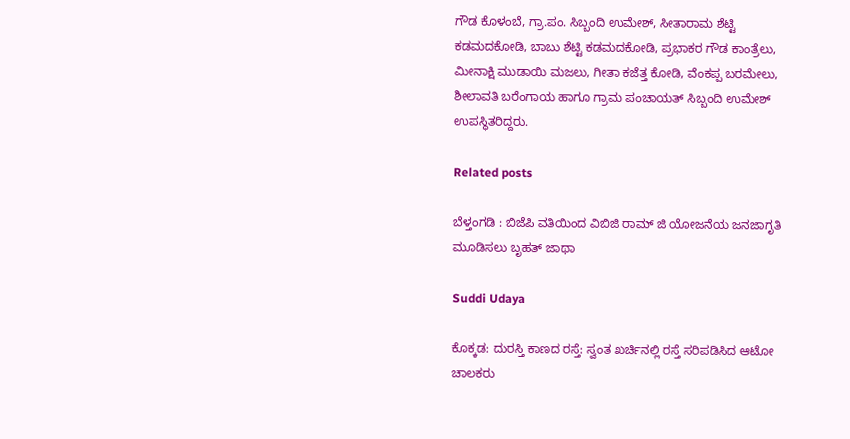ಗೌಡ ಕೊಳಂಬೆ, ಗ್ರಾ.ಪಂ. ಸಿಬ್ಬಂದಿ ಉಮೇಶ್, ಸೀತಾರಾಮ ಶೆಟ್ಟಿ ಕಡಮದಕೋಡಿ, ಬಾಬು ಶೆಟ್ಟಿ ಕಡಮದಕೋಡಿ, ಪ್ರಭಾಕರ ಗೌಡ ಕಾಂತ್ರೆಲು, ಮೀನಾಕ್ಷಿ ಮುಡಾಯಿ ಮಜಲು, ಗೀತಾ ಕಜೆತ್ತ ಕೋಡಿ, ವೆಂಕಪ್ಪ ಬರಮೇಲು, ಶೀಲಾವತಿ ಬರೆಂಗಾಯ ಹಾಗೂ ಗ್ರಾಮ ಪಂಚಾಯತ್‌ ಸಿಬ್ಬಂದಿ ಉಮೇಶ್ ಉಪಸ್ಥಿತರಿದ್ದರು.

Related posts

ಬೆಳ್ತಂಗಡಿ : ಬಿಜೆಪಿ ವತಿಯಿಂದ ವಿಬಿಜಿ ರಾಮ್ ಜಿ ಯೋಜನೆಯ ಜನಜಾಗೃತಿ ಮೂಡಿಸಲು ಬೃಹತ್ ಜಾಥಾ

Suddi Udaya

ಕೊಕ್ಕಡ: ದುರಸ್ತಿ ಕಾಣದ ರಸ್ತೆ: ಸ್ವಂತ ಖರ್ಚಿನಲ್ಲಿ ರಸ್ತೆ ಸರಿಪಡಿಸಿದ ಆಟೋ ಚಾಲಕರು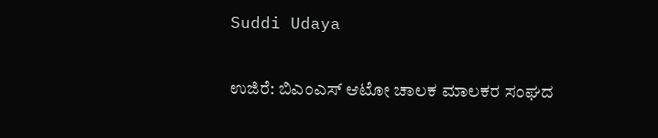Suddi Udaya

ಉಜಿರೆ: ಬಿಎಂಎಸ್ ಆಟೋ ಚಾಲಕ ಮಾಲಕರ ಸಂಘದ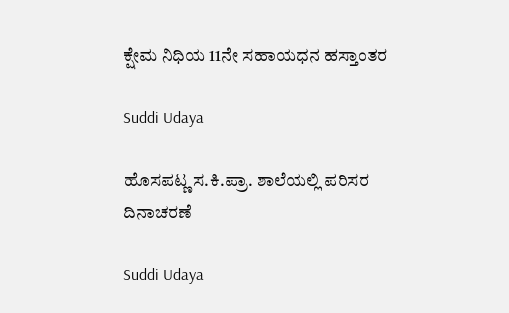ಕ್ಷೇಮ ನಿಧಿಯ 11ನೇ ಸಹಾಯಧನ ಹಸ್ತಾಂತರ

Suddi Udaya

ಹೊಸಪಟ್ಣ ಸ.ಕಿ.ಪ್ರಾ. ಶಾಲೆಯಲ್ಲಿ ಪರಿಸರ ದಿನಾಚರಣೆ

Suddi Udaya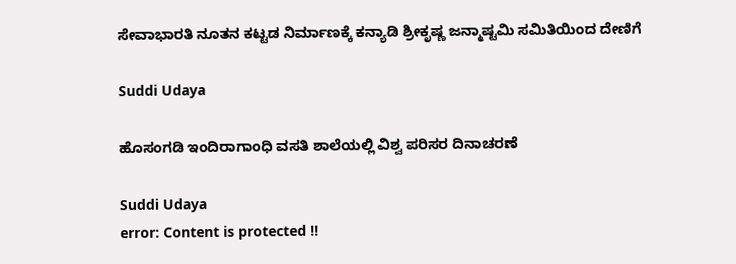ಸೇವಾಭಾರತಿ ನೂತನ ಕಟ್ಟಡ ನಿರ್ಮಾಣಕ್ಕೆ ಕನ್ಯಾಡಿ ಶ್ರೀಕೃಷ್ಣ ಜನ್ಮಾಷ್ಟಮಿ ಸಮಿತಿಯಿಂದ ದೇಣಿಗೆ

Suddi Udaya

ಹೊಸಂಗಡಿ ಇಂದಿರಾಗಾಂಧಿ ವಸತಿ ಶಾಲೆಯಲ್ಲಿ ವಿಶ್ವ ಪರಿಸರ ದಿನಾಚರಣೆ

Suddi Udaya
error: Content is protected !!